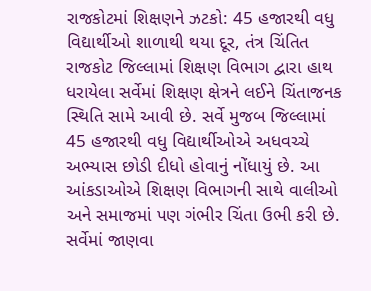રાજકોટમાં શિક્ષણને ઝટકો: 45 હજારથી વધુ વિદ્યાર્થીઓ શાળાથી થયા દૂર, તંત્ર ચિંતિત
રાજકોટ જિલ્લામાં શિક્ષણ વિભાગ દ્વારા હાથ ધરાયેલા સર્વેમાં શિક્ષણ ક્ષેત્રને લઈને ચિંતાજનક સ્થિતિ સામે આવી છે. સર્વે મુજબ જિલ્લામાં 45 હજારથી વધુ વિદ્યાર્થીઓએ અધવચ્ચે અભ્યાસ છોડી દીધો હોવાનું નોંધાયું છે. આ આંકડાઓએ શિક્ષણ વિભાગની સાથે વાલીઓ અને સમાજમાં પણ ગંભીર ચિંતા ઉભી કરી છે.
સર્વેમાં જાણવા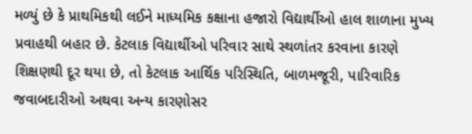મળ્યું છે કે પ્રાથમિકથી લઈને માધ્યમિક કક્ષાના હજારો વિદ્યાર્થીઓ હાલ શાળાના મુખ્ય પ્રવાહથી બહાર છે. કેટલાક વિદ્યાર્થીઓ પરિવાર સાથે સ્થળાંતર કરવાના કારણે શિક્ષણથી દૂર થયા છે, તો કેટલાક આર્થિક પરિસ્થિતિ, બાળમજૂરી, પારિવારિક જવાબદારીઓ અથવા અન્ય કારણોસર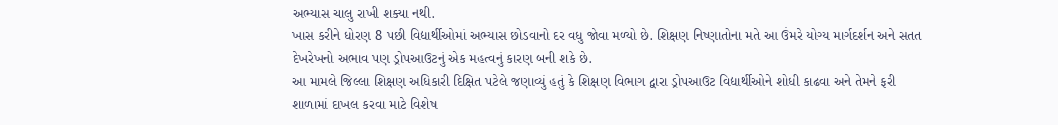અભ્યાસ ચાલુ રાખી શક્યા નથી.
ખાસ કરીને ધોરણ 8 પછી વિદ્યાર્થીઓમાં અભ્યાસ છોડવાનો દર વધુ જોવા મળ્યો છે. શિક્ષણ નિષ્ણાતોના મતે આ ઉંમરે યોગ્ય માર્ગદર્શન અને સતત દેખરેખનો અભાવ પણ ડ્રોપઆઉટનું એક મહત્વનું કારણ બની શકે છે.
આ મામલે જિલ્લા શિક્ષણ અધિકારી દિક્ષિત પટેલે જણાવ્યું હતું કે શિક્ષણ વિભાગ દ્વારા ડ્રોપઆઉટ વિદ્યાર્થીઓને શોધી કાઢવા અને તેમને ફરી શાળામાં દાખલ કરવા માટે વિશેષ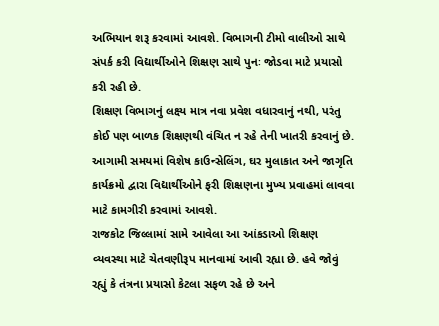અભિયાન શરૂ કરવામાં આવશે. વિભાગની ટીમો વાલીઓ સાથે સંપર્ક કરી વિદ્યાર્થીઓને શિક્ષણ સાથે પુનઃ જોડવા માટે પ્રયાસો કરી રહી છે.
શિક્ષણ વિભાગનું લક્ષ્ય માત્ર નવા પ્રવેશ વધારવાનું નથી, પરંતુ કોઈ પણ બાળક શિક્ષણથી વંચિત ન રહે તેની ખાતરી કરવાનું છે. આગામી સમયમાં વિશેષ કાઉન્સેલિંગ, ઘર મુલાકાત અને જાગૃતિ કાર્યક્રમો દ્વારા વિદ્યાર્થીઓને ફરી શિક્ષણના મુખ્ય પ્રવાહમાં લાવવા માટે કામગીરી કરવામાં આવશે.
રાજકોટ જિલ્લામાં સામે આવેલા આ આંકડાઓ શિક્ષણ વ્યવસ્થા માટે ચેતવણીરૂપ માનવામાં આવી રહ્યા છે. હવે જોવું રહ્યું કે તંત્રના પ્રયાસો કેટલા સફળ રહે છે અને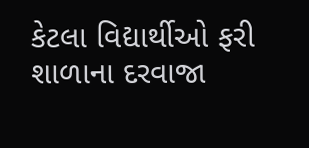કેટલા વિદ્યાર્થીઓ ફરી શાળાના દરવાજા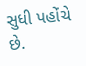સુધી પહોંચે છે.